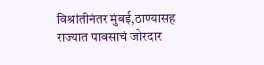विश्रांतीनंतर मुंबई,ठाण्यासह राज्यात पावसाचं जोरदार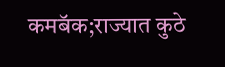कमबॅक;राज्यात कुठे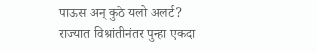पाऊस अन् कुठे यलो अलर्ट?
राज्यात विश्रांतीनंतर पुन्हा एकदा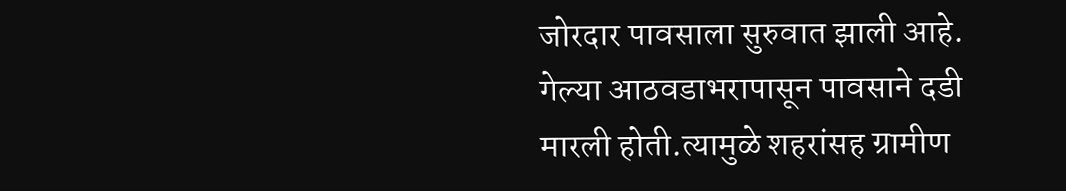जोरदार पावसाला सुरुवात झाली आहे. गेल्या आठवडाभरापासून पावसाने दडी मारली होती.त्यामुळे शहरांसह ग्रामीण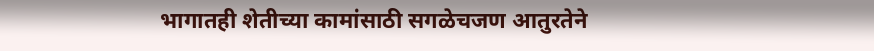भागातही शेतीच्या कामांसाठी सगळेचजण आतुरतेने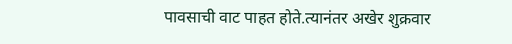पावसाची वाट पाहत होते.त्यानंतर अखेर शुक्रवार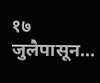१७ जुलैपासून…